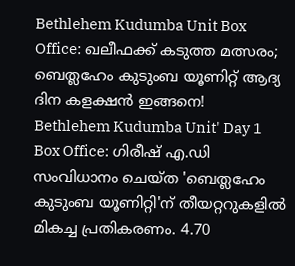Bethlehem Kudumba Unit Box Office: ഖലീഫക്ക് കടുത്ത മത്സരം; ബെത്ലഹേം കുടുംബ യൂണിറ്റ് ആദ്യ ദിന കളക്ഷൻ ഇങ്ങനെ!
Bethlehem Kudumba Unit' Day 1 Box Office: ഗിരീഷ് എ.ഡി സംവിധാനം ചെയ്ത 'ബെത്ലഹേം കുടുംബ യൂണിറ്റി'ന് തീയറ്ററുകളിൽ മികച്ച പ്രതികരണം. 4.70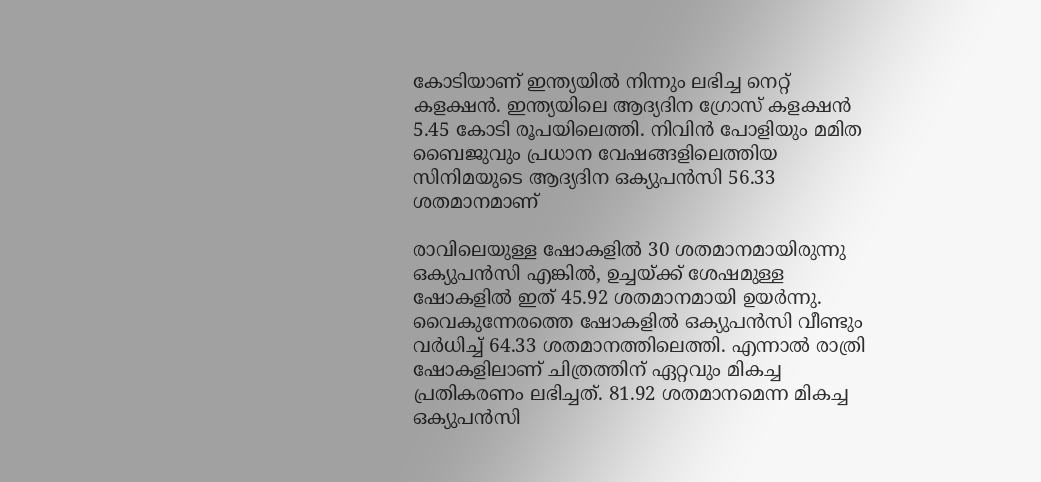കോടിയാണ് ഇന്ത്യയിൽ നിന്നും ലഭിച്ച നെറ്റ് കളക്ഷൻ. ഇന്ത്യയിലെ ആദ്യദിന ഗ്രോസ് കളക്ഷൻ 5.45 കോടി രൂപയിലെത്തി. നിവിൻ പോളിയും മമിത ബൈജുവും പ്രധാന വേഷങ്ങളിലെത്തിയ സിനിമയുടെ ആദ്യദിന ഒക്യുപൻസി 56.33 ശതമാനമാണ്

രാവിലെയുള്ള ഷോകളിൽ 30 ശതമാനമായിരുന്നു ഒക്യുപൻസി എങ്കിൽ, ഉച്ചയ്ക്ക് ശേഷമുള്ള ഷോകളിൽ ഇത് 45.92 ശതമാനമായി ഉയർന്നു. വൈകുന്നേരത്തെ ഷോകളിൽ ഒക്യുപൻസി വീണ്ടും വർധിച്ച് 64.33 ശതമാനത്തിലെത്തി. എന്നാൽ രാത്രി ഷോകളിലാണ് ചിത്രത്തിന് ഏറ്റവും മികച്ച പ്രതികരണം ലഭിച്ചത്. 81.92 ശതമാനമെന്ന മികച്ച ഒക്യുപൻസി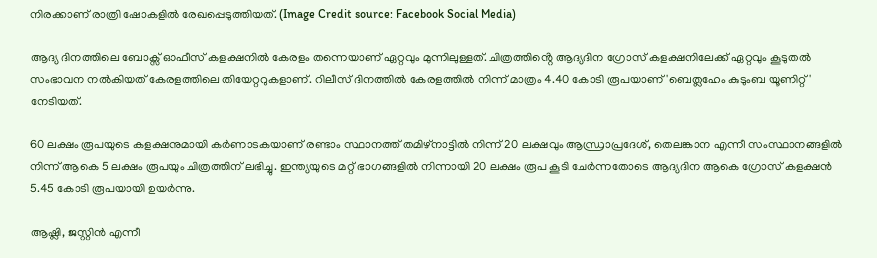നിരക്കാണ് രാത്രി ഷോകളിൽ രേഖപ്പെടുത്തിയത്. (Image Credit source: Facebook Social Media)

ആദ്യ ദിനത്തിലെ ബോക്സ് ഓഫീസ് കളക്ഷനിൽ കേരളം തന്നെയാണ് ഏറ്റവും മുന്നിലുള്ളത്. ചിത്രത്തിൻ്റെ ആദ്യദിന ഗ്രോസ് കളക്ഷനിലേക്ക് ഏറ്റവും കൂടുതൽ സംഭാവന നൽകിയത് കേരളത്തിലെ തിയേറ്ററുകളാണ്. റിലീസ് ദിനത്തിൽ കേരളത്തിൽ നിന്ന് മാത്രം 4.40 കോടി രൂപയാണ് 'ബെത്ലഹേം കുടുംബ യൂണിറ്റ്' നേടിയത്.

60 ലക്ഷം രൂപയുടെ കളക്ഷനുമായി കർണാടകയാണ് രണ്ടാം സ്ഥാനത്ത് തമിഴ്നാട്ടിൽ നിന്ന് 20 ലക്ഷവും ആന്ധ്രാപ്രദേശ്, തെലങ്കാന എന്നീ സംസ്ഥാനങ്ങളിൽ നിന്ന് ആകെ 5 ലക്ഷം രൂപയും ചിത്രത്തിന് ലഭിച്ചു. ഇന്ത്യയുടെ മറ്റ് ഭാഗങ്ങളിൽ നിന്നായി 20 ലക്ഷം രൂപ കൂടി ചേർന്നതോടെ ആദ്യദിന ആകെ ഗ്രോസ് കളക്ഷൻ 5.45 കോടി രൂപയായി ഉയർന്നു.

ആഷ്ലി, ജസ്റ്റിൻ എന്നീ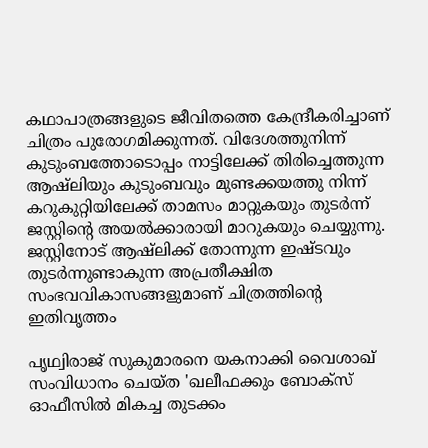കഥാപാത്രങ്ങളുടെ ജീവിതത്തെ കേന്ദ്രീകരിച്ചാണ് ചിത്രം പുരോഗമിക്കുന്നത്. വിദേശത്തുനിന്ന് കുടുംബത്തോടൊപ്പം നാട്ടിലേക്ക് തിരിച്ചെത്തുന്ന ആഷ്ലിയും കുടുംബവും മുണ്ടക്കയത്തു നിന്ന് കറുകുറ്റിയിലേക്ക് താമസം മാറ്റുകയും തുടർന്ന് ജസ്റ്റിൻ്റെ അയൽക്കാരായി മാറുകയും ചെയ്യുന്നു. ജസ്റ്റിനോട് ആഷ്ലിക്ക് തോന്നുന്ന ഇഷ്ടവും തുടർന്നുണ്ടാകുന്ന അപ്രതീക്ഷിത സംഭവവികാസങ്ങളുമാണ് ചിത്രത്തിൻ്റെ ഇതിവൃത്തം

പൃഥ്വിരാജ് സുകുമാരനെ യകനാക്കി വൈശാഖ് സംവിധാനം ചെയ്ത 'ഖലീഫക്കും ബോക്സ് ഓഫീസിൽ മികച്ച തുടക്കം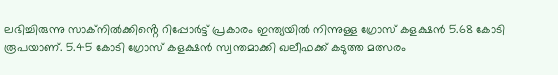ലഭിച്ചിരുന്നു സാക്നിൽക്കിൻ്റെ റിപ്പോർട്ട് പ്രകാരം ഇന്ത്യയിൽ നിന്നുള്ള ഗ്രോസ് കളക്ഷൻ 5.68 കോടി രൂപയാണ്. 5.45 കോടി ഗ്രോസ് കളക്ഷൻ സ്വന്തമാക്കി ഖലീഫക്ക് കടുത്ത മത്സരം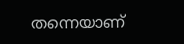തന്നെയാണ്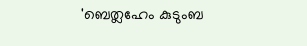'ബെത്ലഹേം കുടുംബ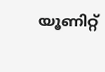യൂണിറ്റ്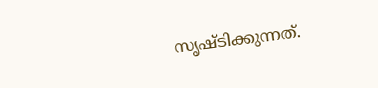സൃഷ്ടിക്കുന്നത്.